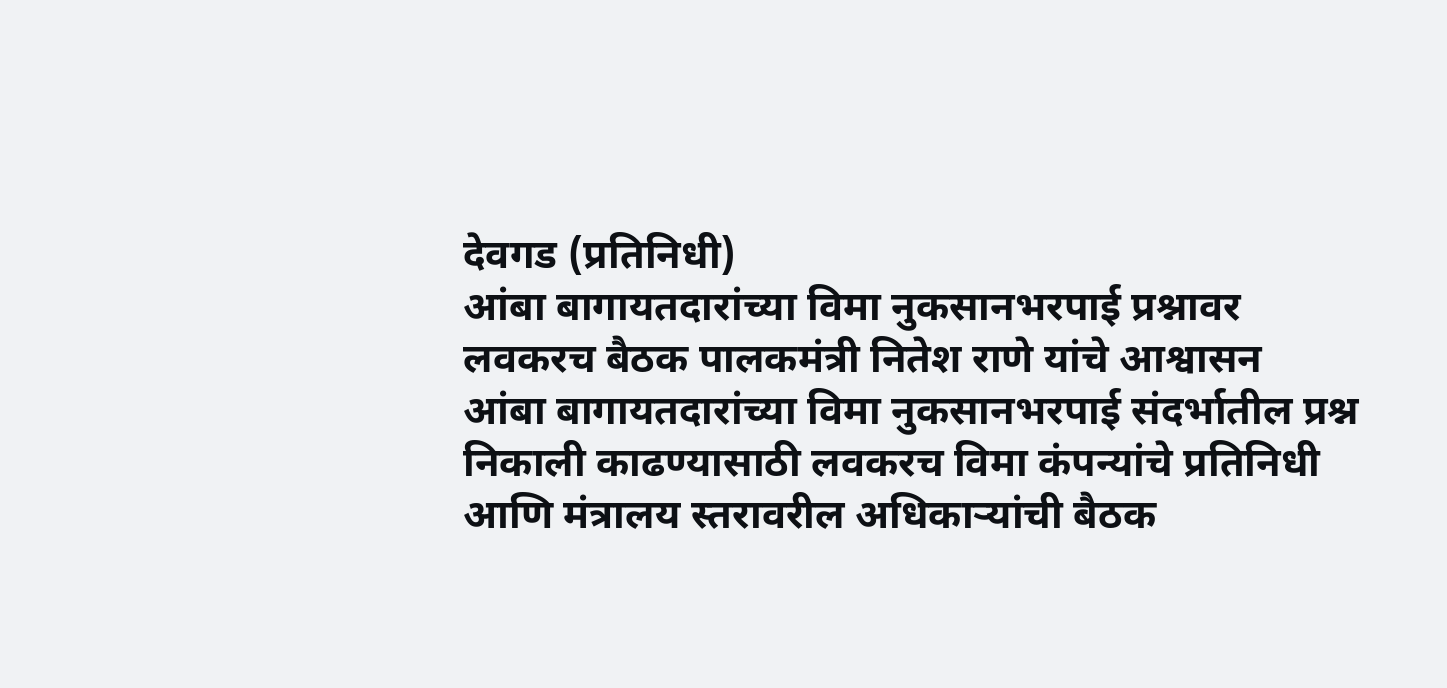देवगड (प्रतिनिधी)
आंबा बागायतदारांच्या विमा नुकसानभरपाई प्रश्नावर लवकरच बैठक पालकमंत्री नितेश राणे यांचे आश्वासन
आंबा बागायतदारांच्या विमा नुकसानभरपाई संदर्भातील प्रश्न निकाली काढण्यासाठी लवकरच विमा कंपन्यांचे प्रतिनिधी आणि मंत्रालय स्तरावरील अधिकाऱ्यांची बैठक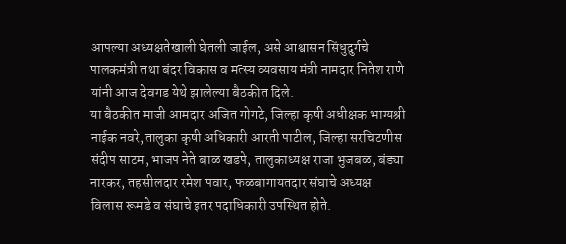आपल्या अध्यक्षतेखाली घेतली जाईल, असे आश्वासन सिंधुदुर्गचे पालकमंत्री तथा बंदर विकास व मत्स्य व्यवसाय मंत्री नामदार नितेश राणे यांनी आज देवगड येथे झालेल्या बैठकीत दिले.
या बैठकीत माजी आमदार अजित गोगटे, जिल्हा कृषी अधीक्षक भाग्यश्री नाईक नवरे,तालुका कृषी अधिकारी आरती पाटील, जिल्हा सरचिटणीस संदीप साटम, भाजप नेते बाळ खडपे, तालुकाध्यक्ष राजा भुजबळ, बंड्या नारकर, तहसीलदार रमेश पवार, फळबागायतदार संघाचे अध्यक्ष विलास रूमडे व संघाचे इतर पदाधिकारी उपस्थित होते.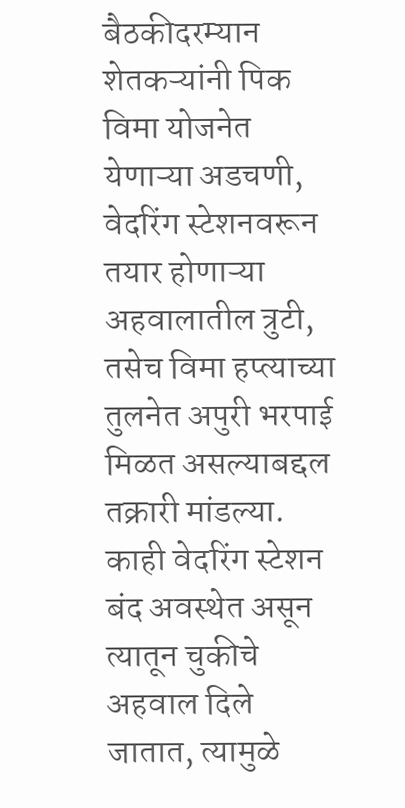बैठकीदरम्यान शेतकऱ्यांनी पिक विमा योजनेत येणाऱ्या अडचणी, वेदरिंग स्टेशनवरून तयार होणाऱ्या अहवालातील त्रुटी, तसेच विमा हप्त्याच्या तुलनेत अपुरी भरपाई मिळत असल्याबद्दल तक्रारी मांडल्या. काही वेदरिंग स्टेशन बंद अवस्थेत असून त्यातून चुकीचे अहवाल दिले जातात, त्यामुळे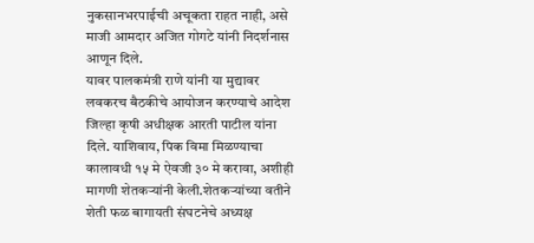नुकसानभरपाईची अचूकता राहत नाही, असे माजी आमदार अजित गोगटे यांनी निदर्शनास आणून दिले.
यावर पालकमंत्री राणे यांनी या मुद्यावर लवकरच बैठकीचे आयोजन करण्याचे आदेश जिल्हा कृषी अधीक्षक आरती पाटील यांना दिले. याशिवाय, पिक विमा मिळण्याचा कालावधी १५ मे ऐवजी ३० मे करावा, अशीही मागणी शेतकऱ्यांनी केली.शेतकऱ्यांच्या वतीने शेती फळ बागायती संघटनेचे अध्यक्ष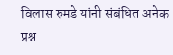विलास रुमडे यांनी संबंधित अनेक प्रश्न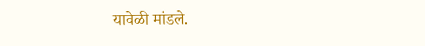यावेळी मांडले.